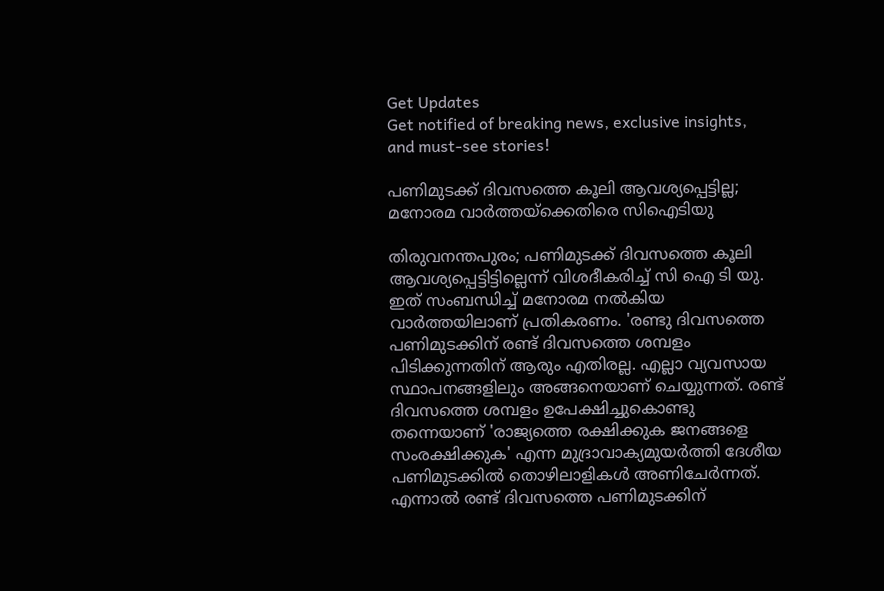Get Updates
Get notified of breaking news, exclusive insights, and must-see stories!

പണിമുടക്ക് ദിവസത്തെ കൂലി ആവശ്യപ്പെട്ടില്ല; മനോരമ വാർത്തയ്ക്കെതിരെ സിഐടിയു

തിരുവനന്തപുരം; പണിമുടക്ക് ദിവസത്തെ കൂലി ആവശ്യപ്പെട്ടിട്ടില്ലെന്ന് വിശദീകരിച്ച് സി ഐ ടി യു. ഇത് സംബന്ധിച്ച് മനോരമ നൽകിയ വാർത്തയിലാണ് പ്രതികരണം. 'രണ്ടു ദിവസത്തെ പണിമുടക്കിന് രണ്ട് ദിവസത്തെ ശമ്പളം പിടിക്കുന്നതിന് ആരും എതിരല്ല. എല്ലാ വ്യവസായ സ്ഥാപനങ്ങളിലും അങ്ങനെയാണ് ചെയ്യുന്നത്. രണ്ട് ദിവസത്തെ ശമ്പളം ഉപേക്ഷിച്ചുകൊണ്ടു തന്നെയാണ് 'രാജ്യത്തെ രക്ഷിക്കുക ജനങ്ങളെ സംരക്ഷിക്കുക' എന്ന മുദ്രാവാക്യമുയർത്തി ദേശീയ പണിമുടക്കിൽ തൊഴിലാളികൾ അണിചേർന്നത്. എന്നാൽ രണ്ട് ദിവസത്തെ പണിമുടക്കിന്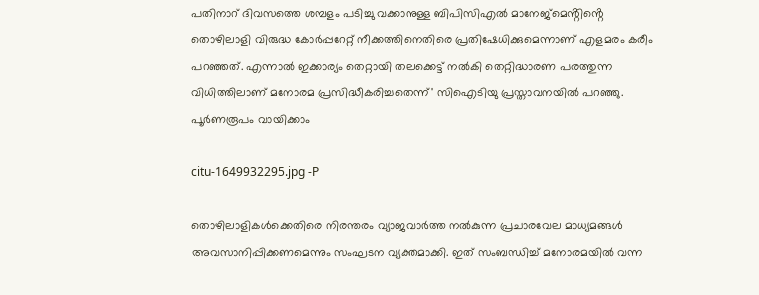പതിനാറ് ദിവസത്തെ ശമ്പളം പടിച്ചു വക്കാനുള്ള ബിപിസിഎൽ മാനേജ്മെൻ്റിൻ്റെ തൊഴിലാളി വിരുദ്ധ കോർപ്പറേറ്റ് നീക്കത്തിനെതിരെ പ്രതിഷേധിക്കുമെന്നാണ് എളമരം കരീം പറഞ്ഞത്. എന്നാൽ ഇക്കാര്യം തെറ്റായി തലക്കെട്ട് നൽകി തെറ്റിദ്ധാരണ പരത്തുന്ന വിധിത്തിലാണ് മനോരമ പ്രസിദ്ധീകരിച്ചതെന്ന്' സിഐടിയു പ്രസ്താവനയിൽ പറഞ്ഞു. പൂർണരൂപം വായിക്കാം

citu-1649932295.jpg -P

തൊഴിലാളികൾക്കെതിരെ നിരന്തരം വ്യാജവാർത്ത നൽകുന്ന പ്രചാരവേല മാധ്യമങ്ങൾ അവസാനിപ്പിക്കണമെന്നും സംഘടന വ്യക്തമാക്കി. ഇത് സംബന്ധിച്ച് മനോരമയിൽ വന്ന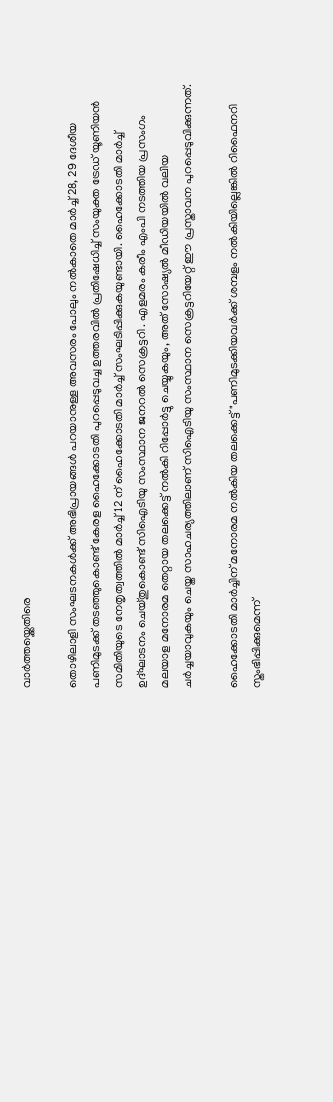വാർത്തയ്ക്കെതിരെ

തൊഴിലാളി സംഘടനകൾക്ക് അഭിപ്രായങ്ങൾ പറയാനുള്ള അവസരം പോലും നൽകാതെ മാർച്ച് 28, 29 ദേശീയ പണിമുടക്ക് തടഞ്ഞുകൊണ്ട് കേരള ഹൈക്കോടതി പുറപ്പെടുവച്ച ഉത്തരവിൽ പ്രതിഷേധിച്ച് സംയുക്ത ട്രേഡ് യൂണിയൻ സമിതിയുടെ നേതൃത്വത്തിൽ മാർച്ച് 12 ന് ഹൈക്കോടതി മാർച്ച് സംഘടിപ്പിക്കുകയുണ്ടായി. ഹൈക്കോടതി മാർച്ച് ഉദ്ഘാടനം ചെയ്തുകൊണ്ട് സിഐടിയു സംസ്ഥാന ജനറൽ സെക്രട്ടറി . എളമരം കരീം എംപി നടത്തിയ പ്രസംഗം മലയാള മനോരമ തെറ്റായ തലക്കെട്ട് നൽകി റിപ്പോർട്ടു ചെയ്യുകയും, അത് സോഷ്യൽ മീഡിയയിൽ വലിയ ചർച്ചയാവുകയും ചെയ്ത സാഹചര്യത്തിലാണ് സിഐടിയു സംസ്ഥാന സെക്രട്ടറിയേറ്റ് ഈ പ്രസ്താവന പുറപ്പെടുവിക്കുന്നത്.

ഹൈക്കോടതി മാർച്ചിന് മനോരമ നൽകിയ തലക്കെട്ട് "പണിമുടക്കിയവർക്ക് ശമ്പളം നൽകിയില്ലെങ്കിൽ റിഫൈനറി സ്തംഭിപ്പിക്കുമെന്ന്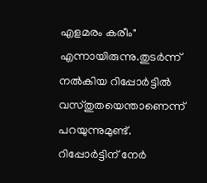എളമരം കരീം" എന്നായിരുന്നു.തുടർന്ന് നൽകിയ റിപ്പോർട്ടിൽ വസ്തുതയെന്താണെന്ന് പറയുന്നുമുണ്ട്. റിപ്പോർട്ടിന് നേർ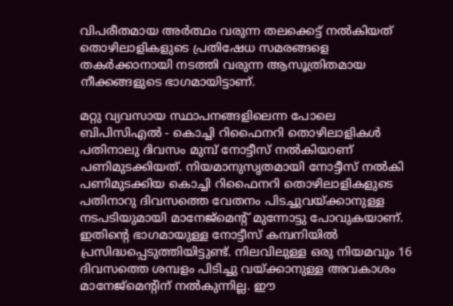വിപരീതമായ അർത്ഥം വരുന്ന തലക്കെട്ട് നൽകിയത് തൊഴിലാളികളുടെ പ്രതിഷേധ സമരങ്ങളെ തകർക്കാനായി നടത്തി വരുന്ന ആസൂത്രിതമായ നീക്കങ്ങളുടെ ഭാഗമായിട്ടാണ്.

മറ്റു വ്യവസായ സ്ഥാപനങ്ങളിലെന്ന പോലെ ബിപിസിഎൽ - കൊച്ചി റിഫൈനറി തൊഴിലാളികൾ പതിനാലു ദിവസം മുമ്പ് നോട്ടീസ് നൽകിയാണ് പണിമുടക്കിയത്. നിയമാനുസൃതമായി നോട്ടീസ് നൽകി പണിമുടക്കിയ കൊച്ചി റിഫൈനറി തൊഴിലാളികളുടെ പതിനാറു ദിവസത്തെ വേതനം പിടച്ചുവയ്ക്കാനുള്ള നടപടിയുമായി മാനേജ്മെൻ്റ് മുന്നോട്ടു പോവുകയാണ്. ഇതിൻ്റെ ഭാഗമായുള്ള നോട്ടീസ് കമ്പനിയിൽ പ്രസിദ്ധപ്പെടുത്തിയിട്ടുണ്ട്. നിലവിലുള്ള ഒരു നിയമവും 16 ദിവസത്തെ ശമ്പളം പിടിച്ചു വയ്ക്കാനുള്ള അവകാശം മാനേജ്മെൻ്റിന് നൽകുന്നില്ല. ഈ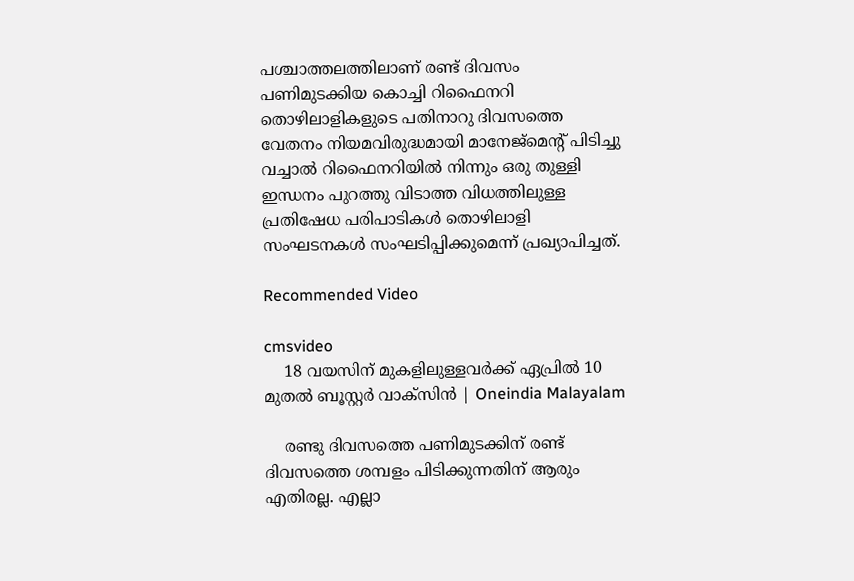പശ്ചാത്തലത്തിലാണ് രണ്ട് ദിവസം പണിമുടക്കിയ കൊച്ചി റിഫൈനറി തൊഴിലാളികളുടെ പതിനാറു ദിവസത്തെ വേതനം നിയമവിരുദ്ധമായി മാനേജ്മെൻ്റ് പിടിച്ചു വച്ചാൽ റിഫൈനറിയിൽ നിന്നും ഒരു തുള്ളി ഇന്ധനം പുറത്തു വിടാത്ത വിധത്തിലുള്ള പ്രതിഷേധ പരിപാടികൾ തൊഴിലാളി സംഘടനകൾ സംഘടിപ്പിക്കുമെന്ന് പ്രഖ്യാപിച്ചത്.

Recommended Video

cmsvideo
    18 വയസിന് മുകളിലുള്ളവർക്ക് ഏപ്രിൽ 10 മുതൽ ബൂസ്റ്റർ വാക്‌സിൻ | Oneindia Malayalam

    രണ്ടു ദിവസത്തെ പണിമുടക്കിന് രണ്ട് ദിവസത്തെ ശമ്പളം പിടിക്കുന്നതിന് ആരും എതിരല്ല. എല്ലാ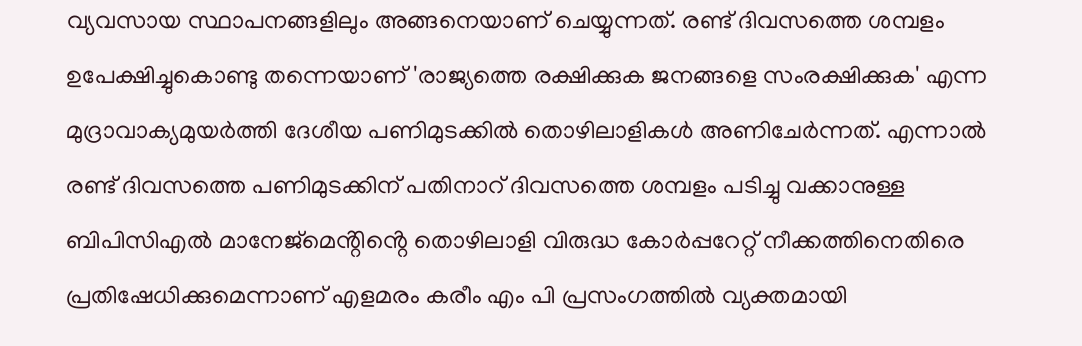വ്യവസായ സ്ഥാപനങ്ങളിലും അങ്ങനെയാണ് ചെയ്യുന്നത്. രണ്ട് ദിവസത്തെ ശമ്പളം ഉപേക്ഷിച്ചുകൊണ്ടു തന്നെയാണ് 'രാജ്യത്തെ രക്ഷിക്കുക ജനങ്ങളെ സംരക്ഷിക്കുക' എന്ന മുദ്രാവാക്യമുയർത്തി ദേശീയ പണിമുടക്കിൽ തൊഴിലാളികൾ അണിചേർന്നത്. എന്നാൽ രണ്ട് ദിവസത്തെ പണിമുടക്കിന് പതിനാറ് ദിവസത്തെ ശമ്പളം പടിച്ചു വക്കാനുള്ള ബിപിസിഎൽ മാനേജ്മെൻ്റിൻ്റെ തൊഴിലാളി വിരുദ്ധ കോർപ്പറേറ്റ് നീക്കത്തിനെതിരെ പ്രതിഷേധിക്കുമെന്നാണ് എളമരം കരീം എം പി പ്രസംഗത്തിൽ വ്യക്തമായി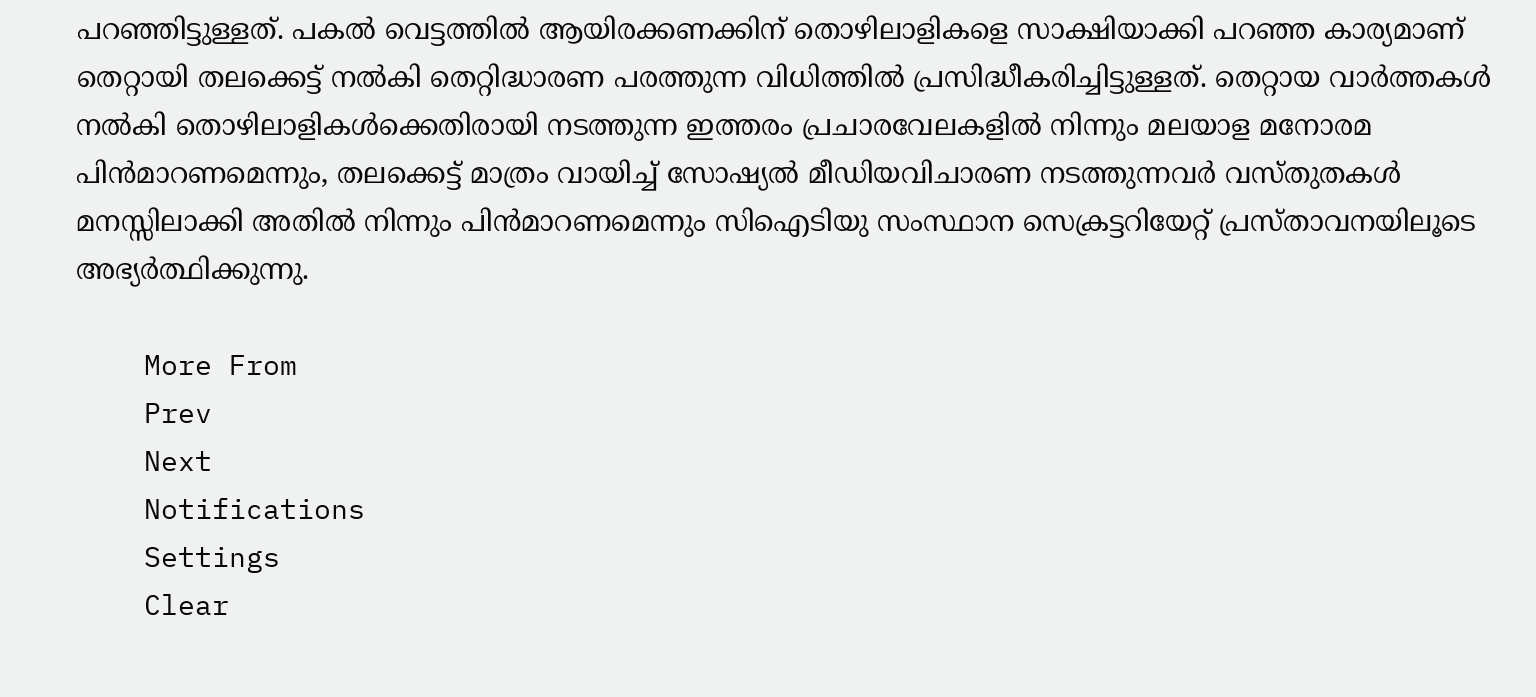പറഞ്ഞിട്ടുള്ളത്. പകൽ വെട്ടത്തിൽ ആയിരക്കണക്കിന് തൊഴിലാളികളെ സാക്ഷിയാക്കി പറഞ്ഞ കാര്യമാണ് തെറ്റായി തലക്കെട്ട് നൽകി തെറ്റിദ്ധാരണ പരത്തുന്ന വിധിത്തിൽ പ്രസിദ്ധീകരിച്ചിട്ടുള്ളത്. തെറ്റായ വാർത്തകൾ നൽകി തൊഴിലാളികൾക്കെതിരായി നടത്തുന്ന ഇത്തരം പ്രചാരവേലകളിൽ നിന്നും മലയാള മനോരമ പിൻമാറണമെന്നും, തലക്കെട്ട് മാത്രം വായിച്ച് സോഷ്യൽ മീഡിയവിചാരണ നടത്തുന്നവർ വസ്തുതകൾ മനസ്സിലാക്കി അതിൽ നിന്നും പിൻമാറണമെന്നും സിഐടിയു സംസ്ഥാന സെക്രട്ടറിയേറ്റ് പ്രസ്താവനയിലൂടെ അഭ്യർത്ഥിക്കുന്നു.

    More From
    Prev
    Next
    Notifications
    Settings
    Clear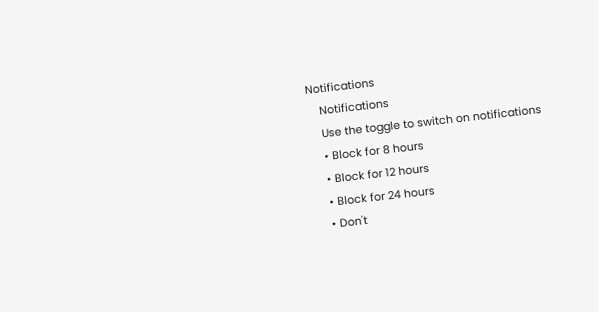Notifications
    Notifications
    Use the toggle to switch on notifications
    • Block for 8 hours
    • Block for 12 hours
    • Block for 24 hours
    • Don't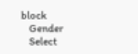block
    Gender
    Select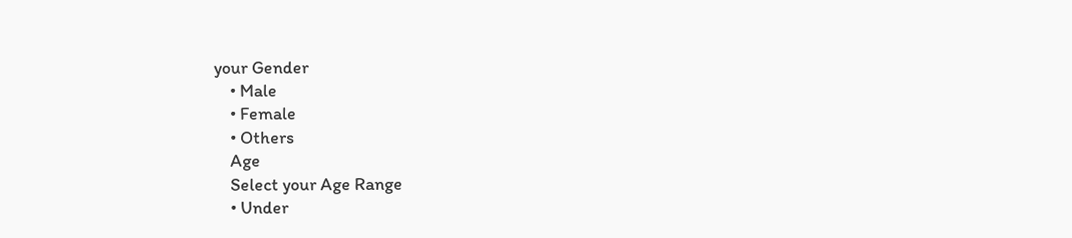your Gender
    • Male
    • Female
    • Others
    Age
    Select your Age Range
    • Under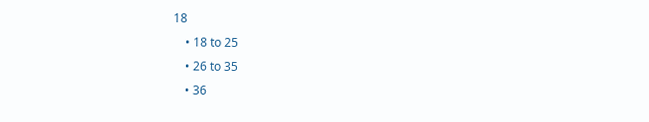18
    • 18 to 25
    • 26 to 35
    • 36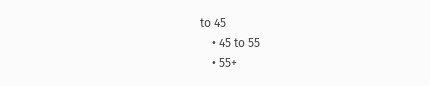to 45
    • 45 to 55
    • 55+